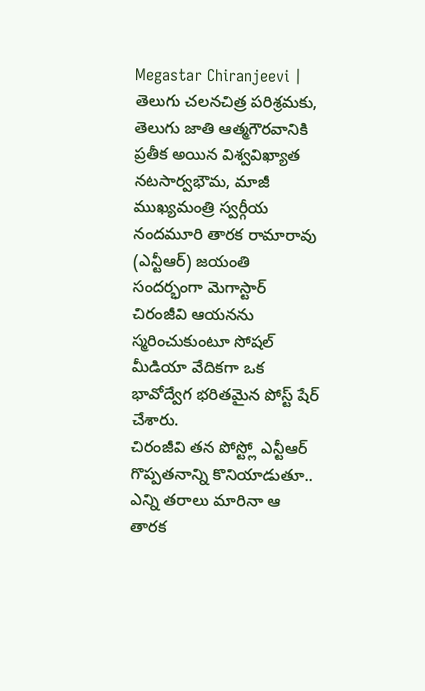Megastar Chiranjeevi | తెలుగు చలనచిత్ర పరిశ్రమకు, తెలుగు జాతి ఆత్మగౌరవానికి ప్రతీక అయిన విశ్వవిఖ్యాత నటసార్వభౌమ, మాజీ ముఖ్యమంత్రి స్వర్గీయ నందమూరి తారక రామారావు (ఎన్టీఆర్) జయంతి సందర్భంగా మెగాస్టార్ చిరంజీవి ఆయనను స్మరించుకుంటూ సోషల్ మీడియా వేదికగా ఒక భావోద్వేగ భరితమైన పోస్ట్ షేర్ చేశారు.
చిరంజీవి తన పోస్ట్లో ఎన్టీఆర్ గొప్పతనాన్ని కొనియాడుతూ.. ఎన్ని తరాలు మారినా ఆ తారక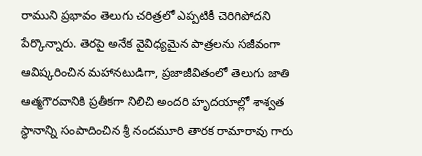రాముని ప్రభావం తెలుగు చరిత్రలో ఎప్పటికీ చెరిగిపోదని పేర్కొన్నారు. తెరపై అనేక వైవిధ్యమైన పాత్రలను సజీవంగా ఆవిష్కరించిన మహానటుడిగా, ప్రజాజీవితంలో తెలుగు జాతి ఆత్మగౌరవానికి ప్రతీకగా నిలిచి అందరి హృదయాల్లో శాశ్వత స్థానాన్ని సంపాదించిన శ్రీ నందమూరి తారక రామారావు గారు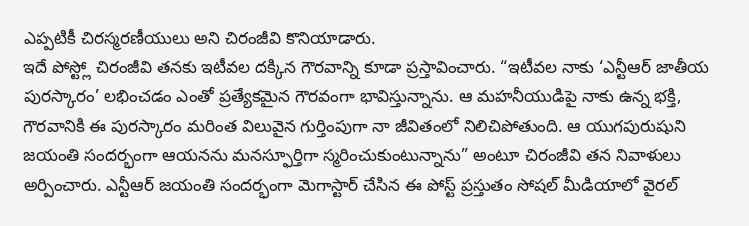ఎప్పటికీ చిరస్మరణీయులు అని చిరంజీవి కొనియాడారు.
ఇదే పోస్ట్లో చిరంజీవి తనకు ఇటీవల దక్కిన గౌరవాన్ని కూడా ప్రస్తావించారు. “ఇటీవల నాకు ‘ఎన్టీఆర్ జాతీయ పురస్కారం’ లభించడం ఎంతో ప్రత్యేకమైన గౌరవంగా భావిస్తున్నాను. ఆ మహనీయుడిపై నాకు ఉన్న భక్తి, గౌరవానికి ఈ పురస్కారం మరింత విలువైన గుర్తింపుగా నా జీవితంలో నిలిచిపోతుంది. ఆ యుగపురుషుని జయంతి సందర్భంగా ఆయనను మనస్ఫూర్తిగా స్మరించుకుంటున్నాను” అంటూ చిరంజీవి తన నివాళులు అర్పించారు. ఎన్టీఆర్ జయంతి సందర్భంగా మెగాస్టార్ చేసిన ఈ పోస్ట్ ప్రస్తుతం సోషల్ మీడియాలో వైరల్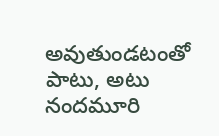అవుతుండటంతో పాటు, అటు నందమూరి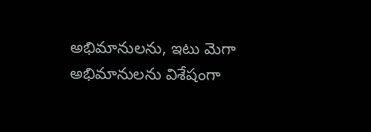అభిమానులను, ఇటు మెగా అభిమానులను విశేషంగా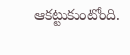ఆకట్టుకుంటోంది.